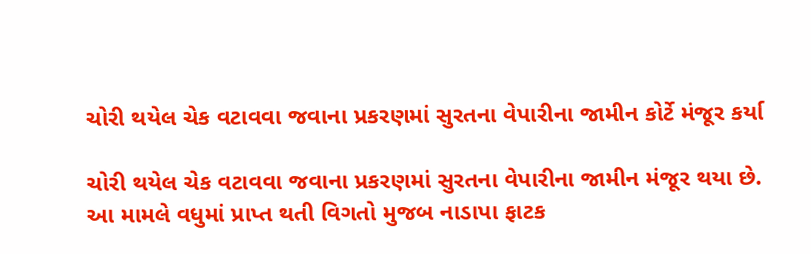ચોરી થયેલ ચેક વટાવવા જવાના પ્રકરણમાં સુરતના વેપારીના જામીન કોર્ટે મંજૂર કર્યા

ચોરી થયેલ ચેક વટાવવા જવાના પ્રકરણમાં સુરતના વેપારીના જામીન મંજૂર થયા છે. આ મામલે વધુમાં પ્રાપ્ત થતી વિગતો મુજબ નાડાપા ફાટક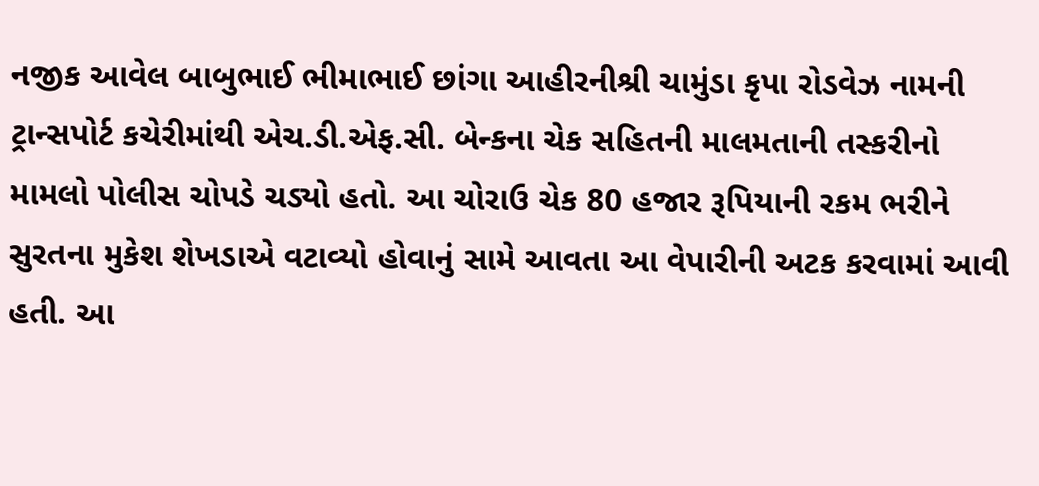નજીક આવેલ બાબુભાઈ ભીમાભાઈ છાંગા આહીરનીશ્રી ચામુંડા કૃપા રોડવેઝ નામની ટ્રાન્સપોર્ટ કચેરીમાંથી એચ.ડી.એફ.સી. બેન્કના ચેક સહિતની માલમતાની તસ્કરીનો મામલો પોલીસ ચોપડે ચડ્યો હતો. આ ચોરાઉ ચેક 80 હજાર રૂપિયાની રકમ ભરીને સુરતના મુકેશ શેખડાએ વટાવ્યો હોવાનું સામે આવતા આ વેપારીની અટક કરવામાં આવી હતી. આ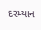દરમ્યાન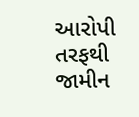આરોપી તરફથી જામીન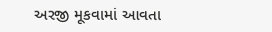અરજી મૂકવામાં આવતા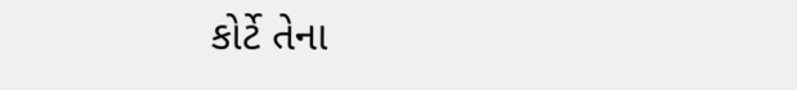કોર્ટે તેના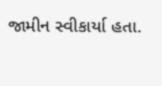જામીન સ્વીકાર્યા હતા.